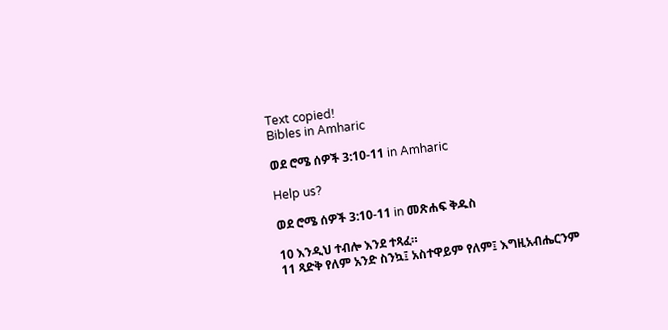Text copied!
Bibles in Amharic

ወደ ሮሜ ሰዎች 3:10-11 in Amharic

Help us?

ወደ ሮሜ ሰዎች 3:10-11 in መጽሐፍ ቅዱስ

10 እንዲህ ተብሎ እንደ ተጻፈ።
11 ጻድቅ የለም አንድ ስንኳ፤ አስተዋይም የለም፤ እግዚአብሔርንም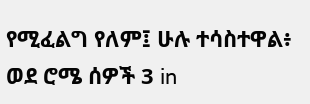የሚፈልግ የለም፤ ሁሉ ተሳስተዋል፥
ወደ ሮሜ ሰዎች 3 in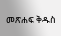መጽሐፍ ቅዱስ